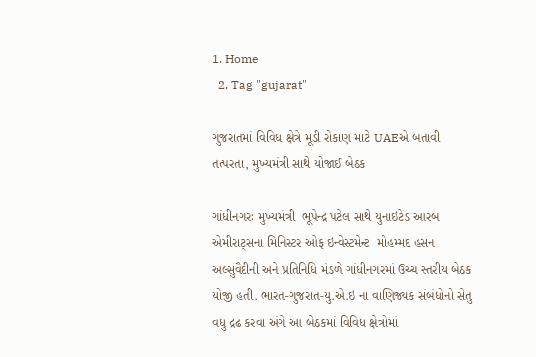1. Home
  2. Tag "gujarat"

ગુજરાતમાં વિવિધ ક્ષેત્રે મૂડી રોકાણ માટે UAEએ બતાવી તત્પરતા, મુખ્યમંત્રી સાથે યોજાઈ બેઠક

ગાંધીનગરઃ મુખ્યમંત્રી  ભૂપેન્દ્ર પટેલ સાથે યુનાઇટેડ આરબ એમીરાટ્સના મિનિસ્ટર ઓફ ઇન્વેસ્ટમેન્ટ  મોહમ્મદ હસન અલ્‍સુવૈદીની અને પ્રતિનિધિ મંડળે ગાંધીનગરમાં ઉચ્ચ સ્તરીય બેઠક યોજી હતી. ભારત-ગુજરાત-યુ.એ.ઇ ના વાણિજ્યક સંબંધોનો સેતુ વધુ દ્રઢ કરવા અંગે આ બેઠકમાં વિવિધ ક્ષેત્રોમાં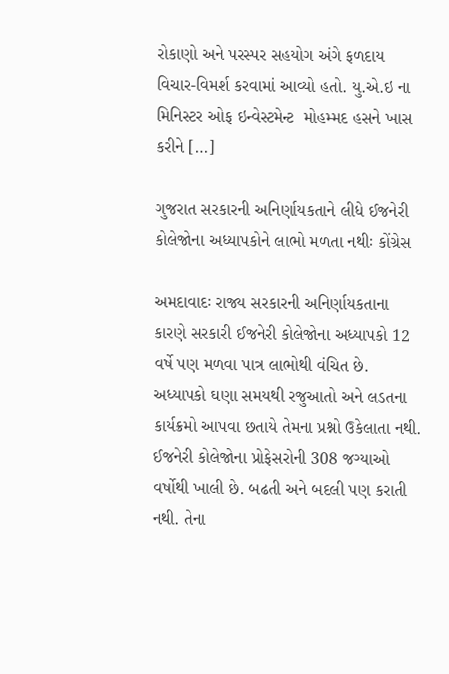રોકાણો અને પરસ્પર સહયોગ અંગે ફળદાય વિચાર-વિમર્શ કરવામાં આવ્યો હતો. યુ.એ.ઇ ના મિનિસ્ટર ઓફ ઇન્વેસ્ટમેન્ટ  મોહમ્મદ હસને ખાસ કરીને […]

ગુજરાત સરકારની અનિર્ણાયકતાને લીધે ઈજનેરી કોલેજોના અધ્યાપકોને લાભો મળતા નથીઃ કોંગ્રેસ

અમદાવાદઃ રાજ્ય સરકારની અનિર્ણાયકતાના કારણે સરકારી ઈજનેરી કોલેજોના અધ્યાપકો 12 વર્ષે પણ મળવા પાત્ર લાભોથી વંચિત છે. અધ્યાપકો ઘણા સમયથી રજુઆતો અને લડતના કાર્યક્રમો આપવા છતાયે તેમના પ્રશ્નો ઉકેલાતા નથી. ઈજનેરી કોલેજોના પ્રોફેસરોની 308 જગ્યાઓ વર્ષોથી ખાલી છે. બઢતી અને બદલી પણ કરાતી નથી. તેના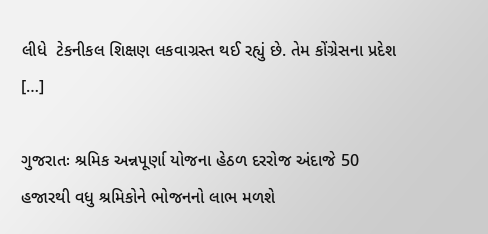લીધે  ટેકનીકલ શિક્ષણ લકવાગ્રસ્ત થઈ રહ્યું છે. તેમ કોંગ્રેસના પ્રદેશ […]

ગુજરાતઃ શ્રમિક અન્નપૂર્ણા યોજના હેઠળ દરરોજ અંદાજે 50 હજારથી વધુ શ્રમિકોને ભોજનનો લાભ મળશે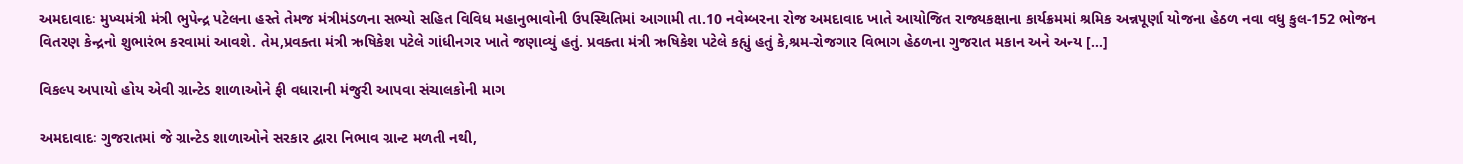અમદાવાદઃ મુખ્યમંત્રી મંત્રી ભુપેન્દ્ર પટેલના હસ્તે તેમજ મંત્રી‌મંડળના સભ્યો સહિત વિવિધ મહાનુભાવોની ઉપસ્થિતિમાં આગામી તા.10 નવેમ્બરના રોજ અમદાવાદ ખાતે આયોજિત રાજ્યકક્ષાના કાર્યક્રમમાં શ્રમિક અન્નપૂર્ણા યોજના હેઠળ નવા વધુ કુલ-152 ભોજન વિતરણ કેન્દ્રનો શુભારંભ કરવામાં આવશે. તેમ,પ્રવક્તા મંત્રી ઋષિકેશ પટેલે ગાંધીનગર ખાતે જણાવ્યું હતું. પ્રવક્તા મંત્રી ઋષિકેશ પટેલે કહ્યું હતું કે,શ્રમ-રોજગાર વિભાગ હેઠળના ગુજરાત મકાન અને અન્ય […]

વિકલ્પ અપાયો હોય એવી ગ્રાન્ટેડ શાળાઓને ફી વધારાની મંજુરી આપવા સંચાલકોની માગ

અમદાવાદઃ ગુજરાતમાં જે ગ્રાન્ટેડ શાળાઓને સરકાર દ્વારા નિભાવ ગ્રાન્ટ મળતી નથી,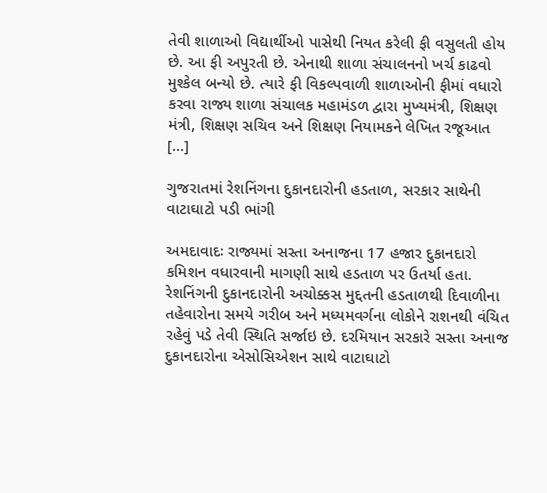તેવી શાળાઓ વિદ્યાર્થીઓ પાસેથી નિયત કરેલી ફી વસુલતી હોય છે. આ ફી અપુરતી છે. એનાથી શાળા સંચાલનનો ખર્ચ કાઢવો મુશ્કેલ બન્યો છે. ત્યારે ફી વિકલ્પવાળી શાળાઓની ફીમાં વધારો કરવા રાજ્ય શાળા સંચાલક મહામંડળ દ્વારા મુખ્યમંત્રી, શિક્ષણ મંત્રી, શિક્ષણ સચિવ અને શિક્ષણ નિયામકને લેખિત રજૂઆત […]

ગુજરાતમાં રેશનિંગના દુકાનદારોની હડતાળ, સરકાર સાથેની વાટાઘાટો પડી ભાંગી

અમદાવાદઃ રાજ્યમાં સસ્તા અનાજના 17 હજાર દુકાનદારો કમિશન વધારવાની માગણી સાથે હડતાળ પર ઉતર્યા હતા. રેશનિંગની દુકાનદારોની અચોક્કસ મુદ્દતની હડતાળથી દિવાળીના તહેવારોના સમયે ગરીબ અને મધ્યમવર્ગના લોકોને રાશનથી વંચિત રહેવું પડે તેવી સ્થિતિ સર્જાઇ છે. દરમિયાન સરકારે સસ્તા અનાજ દુકાનદારોના એસોસિએશન સાથે વાટાઘાટો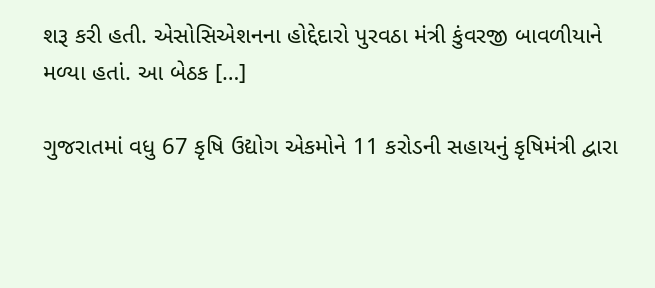શરૂ કરી હતી. એસોસિએશનના હોદ્દેદારો પુરવઠા મંત્રી કુંવરજી બાવળીયાને મળ્યા હતાં. આ બેઠક […]

ગુજરાતમાં વધુ 67 કૃષિ ઉદ્યોગ એકમોને 11 કરોડની સહાયનું કૃષિમંત્રી દ્વારા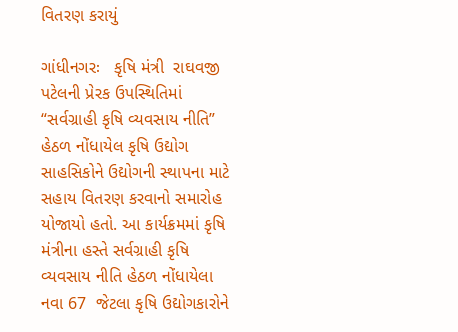વિતરણ કરાયું

ગાંધીનગરઃ   કૃષિ મંત્રી  રાઘવજી પટેલની પ્રેરક ઉપસ્થિતિમાં “સર્વગ્રાહી કૃષિ વ્યવસાય નીતિ” હેઠળ નોંધાયેલ કૃષિ ઉદ્યોગ સાહસિકોને ઉદ્યોગની સ્થાપના માટે સહાય વિતરણ કરવાનો સમારોહ યોજાયો હતો. આ કાર્યક્રમમાં કૃષિ મંત્રીના હસ્તે સર્વગ્રાહી કૃષિ વ્યવસાય નીતિ હેઠળ નોંધાયેલા નવા 67  જેટલા કૃષિ ઉદ્યોગકારોને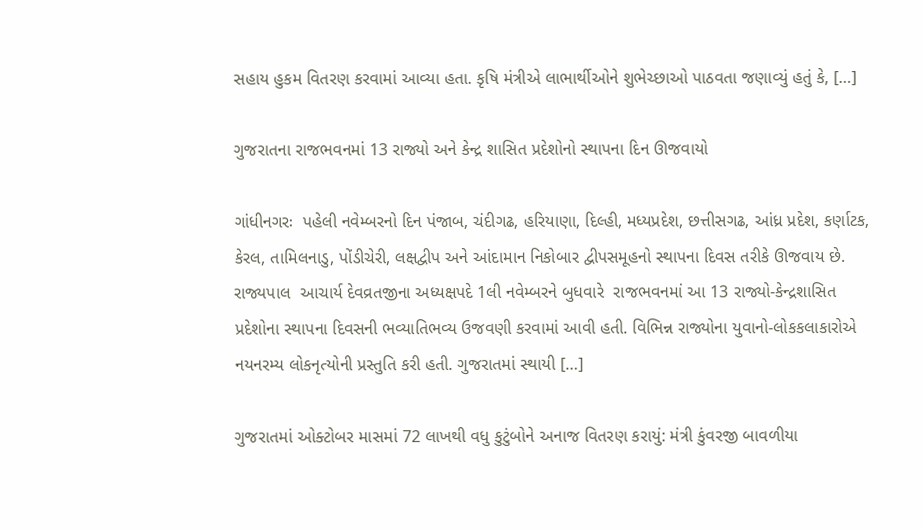સહાય હુકમ વિતરણ કરવામાં આવ્યા હતા. કૃષિ મંત્રીએ લાભાર્થીઓને શુભેચ્છાઓ પાઠવતા જણાવ્યું હતું કે, […]

ગુજરાતના રાજભવનમાં 13 રાજ્યો અને કેન્દ્ર શાસિત પ્રદેશોનો સ્થાપના દિન ઊજવાયો

ગાંધીનગરઃ  પહેલી નવેમ્બરનો દિન પંજાબ, ચંદીગઢ, હરિયાણા, દિલ્હી, મધ્યપ્રદેશ, છત્તીસગઢ, આંધ્ર પ્રદેશ, કર્ણાટક, કેરલ, તામિલનાડુ, પોંડીચેરી, લક્ષદ્વીપ અને આંદામાન નિકોબાર દ્વીપસમૂહનો સ્થાપના દિવસ તરીકે ઊજવાય છે. રાજ્યપાલ  આચાર્ય દેવવ્રતજીના અધ્યક્ષપદે 1લી નવેમ્બરને બુધવારે  રાજભવનમાં આ 13 રાજ્યો-કેન્દ્રશાસિત પ્રદેશોના સ્થાપના દિવસની ભવ્યાતિભવ્ય ઉજવણી કરવામાં આવી હતી. વિભિન્ન રાજ્યોના યુવાનો-લોકકલાકારોએ નયનરમ્ય લોકનૃત્યોની પ્રસ્તુતિ કરી હતી. ગુજરાતમાં સ્થાયી […]

ગુજરાતમાં ઓક્ટોબર માસમાં 72 લાખથી વધુ કુટુંબોને અનાજ વિતરણ કરાયું: મંત્રી કુંવરજી બાવળીયા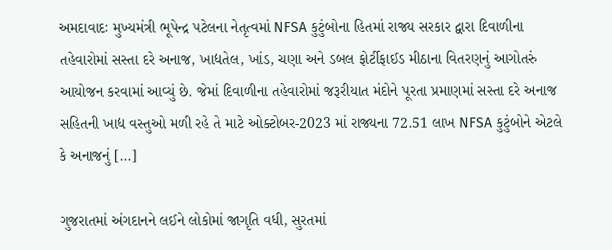અમદાવાદઃ મુખ્યમંત્રી ભૂપેન્દ્ર પટેલના નેતૃત્વમાં NFSA કુટુંબોના હિતમાં રાજ્ય સરકાર દ્વારા દિવાળીના તહેવારોમાં સસ્તા દરે અનાજ, ખાદ્યતેલ, ખાંડ, ચણા અને ડબલ ફોર્ટીફાઈડ મીઠાના વિતરણનું આગોતરું આયોજન કરવામાં આવ્યું છે. જેમાં દિવાળીના તહેવારોમાં જરૂરીયાત મંદોને પૂરતા પ્રમાણમાં સસ્તા દરે અનાજ સહિતની ખાદ્ય વસ્તુઓ મળી રહે તે માટે ઓક્ટોબર-2023 માં રાજ્યના 72.51 લાખ NFSA કુટુંબોને એટલે કે અનાજનું […]

ગુજરાતમાં અંગદાનને લઈને લોકોમાં જાગૃતિ વધી, સુરતમાં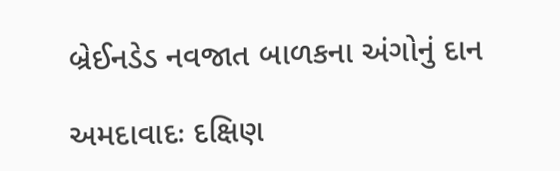બ્રેઈનડેડ નવજાત બાળકના અંગોનું દાન

અમદાવાદઃ દક્ષિણ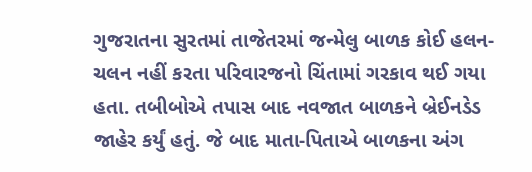ગુજરાતના સુરતમાં તાજેતરમાં જન્મેલુ બાળક કોઈ હલન-ચલન નહીં કરતા પરિવારજનો ચિંતામાં ગરકાવ થઈ ગયા હતા. તબીબોએ તપાસ બાદ નવજાત બાળકને બ્રેઈનડેડ જાહેર કર્યું હતું. જે બાદ માતા-પિતાએ બાળકના અંગ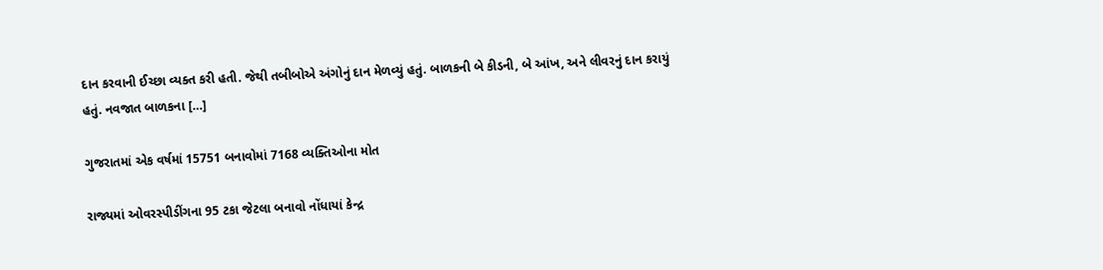દાન કરવાની ઈચ્છા વ્યક્ત કરી હતી. જેથી તબીબોએ અંગોનું દાન મેળવ્યું હતું. બાળકની બે કીડની, બે આંખ, અને લીવરનું દાન કરાયું હતું. નવજાત બાળકના […]

ગુજરાતમાં એક વર્ષમાં 15751 બનાવોમાં 7168 વ્યક્તિઓના મોત

રાજ્યમાં ઓવરસ્પીડીંગના 95 ટકા જેટલા બનાવો નોંધાયાં કેન્દ્ર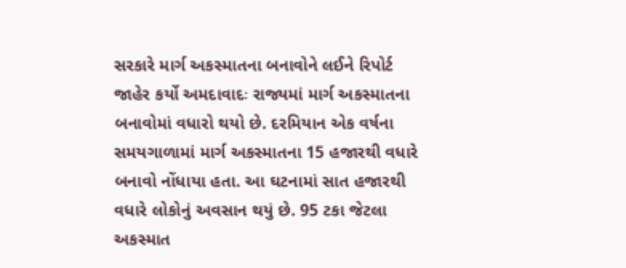સરકારે માર્ગ અકસ્માતના બનાવોને લઈને રિપોર્ટ જાહેર કર્યો અમદાવાદઃ રાજ્યમાં માર્ગ અકસ્માતના બનાવોમાં વધારો થયો છે. દરમિયાન એક વર્ષના સમયગાળામાં માર્ગ અકસ્માતના 15 હજારથી વધારે બનાવો નોંધાયા હતા. આ ઘટનામાં સાત હજારથી વધારે લોકોનું અવસાન થયું છે. 95 ટકા જેટલા અકસ્માત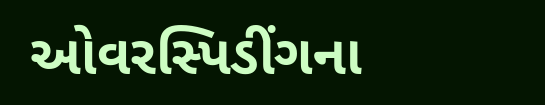ઓવરસ્પિડીંગના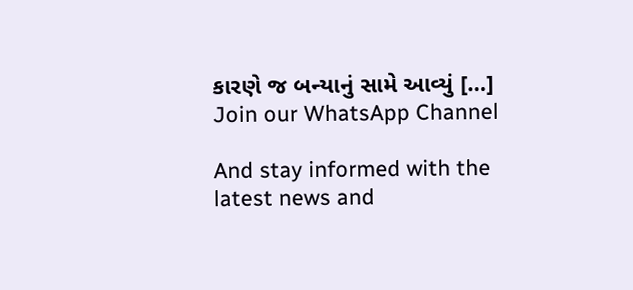કારણે જ બન્યાનું સામે આવ્યું […]
Join our WhatsApp Channel

And stay informed with the latest news and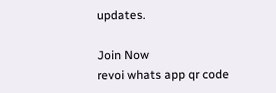updates.

Join Now
revoi whats app qr code